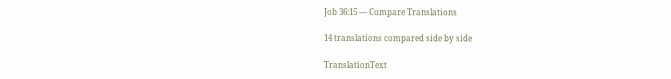Job 36:15 — Compare Translations

14 translations compared side by side

TranslationText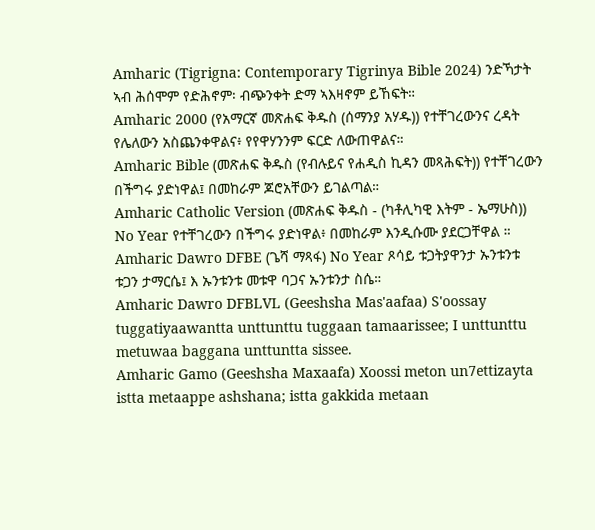Amharic (Tigrigna: Contemporary Tigrinya Bible 2024) ንድኻታት ኣብ ሕሰሞም የድሕኖም፡ ብጭንቀት ድማ ኣእዛኖም ይኸፍት።
Amharic 2000 (የአማርኛ መጽሐፍ ቅዱስ (ሰማንያ አሃዱ)) የተቸገረውንና ረዳት የሌለውን አስጨንቀዋልና፥ የየዋሃንንም ፍርድ ለውጠዋልና።
Amharic Bible (መጽሐፍ ቅዱስ (የብሉይና የሐዲስ ኪዳን መጻሕፍት)) የተቸገረውን በችግሩ ያድነዋል፤ በመከራም ጆሮአቸውን ይገልጣል።
Amharic Catholic Version (መጽሐፍ ቅዱስ - (ካቶሊካዊ እትም - ኤማሁስ)) No Year የተቸገረውን በችግሩ ያድነዋል፥ በመከራም እንዲሱሙ ያደርጋቸዋል ።
Amharic Dawro DFBE (ጌሻ ማጻፋ) No Year ጾሳይ ቱጋትያዋንታ ኡንቱንቱ ቱጋን ታማርሴ፤ እ ኡንቱንቱ መቱዋ ባጋና ኡንቱንታ ስሴ።
Amharic Dawro DFBLVL (Geeshsha Mas'aafaa) S'oossay tuggatiyaawantta unttunttu tuggaan tamaarissee; I unttunttu metuwaa baggana unttuntta sissee.
Amharic Gamo (Geeshsha Maxaafa) Xoossi meton un7ettizayta istta metaappe ashshana; istta gakkida metaan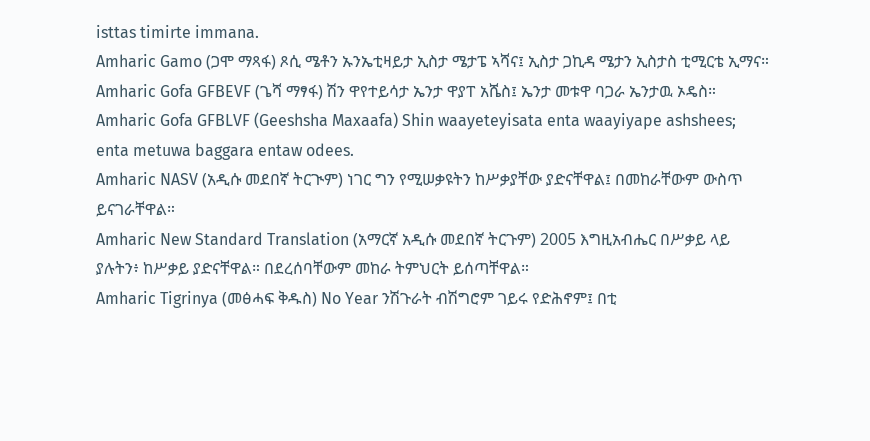isttas timirte immana.
Amharic Gamo (ጋሞ ማጻፋ) ጾሲ ሜቶን ኡንኤቲዛይታ ኢስታ ሜታፔ ኣሻና፤ ኢስታ ጋኪዳ ሜታን ኢስታስ ቲሚርቴ ኢማና።
Amharic Gofa GFBEVF (ጌሻ ማፃፋ) ሽን ዋየተይሳታ ኤንታ ዋያፐ አሼስ፤ ኤንታ መቱዋ ባጋራ ኤንታዉ ኦዴስ።
Amharic Gofa GFBLVF (Geeshsha Maxaafa) Shin waayeteyisata enta waayiyape ashshees; enta metuwa baggara entaw odees.
Amharic NASV (አዲሱ መደበኛ ትርጒም) ነገር ግን የሚሠቃዩትን ከሥቃያቸው ያድናቸዋል፤ በመከራቸውም ውስጥ ይናገራቸዋል።
Amharic New Standard Translation (አማርኛ አዲሱ መደበኛ ትርጉም) 2005 እግዚአብሔር በሥቃይ ላይ ያሉትን፥ ከሥቃይ ያድናቸዋል። በደረሰባቸውም መከራ ትምህርት ይሰጣቸዋል።
Amharic Tigrinya (መፅሓፍ ቅዱስ) No Year ንሽጉራት ብሽግሮም ገይሩ የድሕኖም፤ በቲ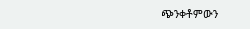ጭንቀቶምውን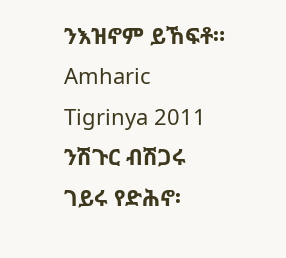ንእዝኖም ይኸፍቶ።
Amharic Tigrinya 2011 ንሽጉር ብሽጋሩ ገይሩ የድሕኖ፡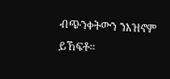ብጭንቀትውን ንእዝኖም ይኸፍቶ።